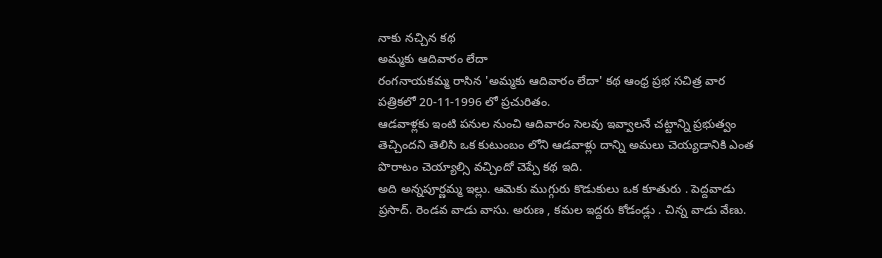నాకు నచ్చిన కథ
అమ్మకు ఆదివారం లేదా
రంగనాయకమ్మ రాసిన 'అమ్మకు ఆదివారం లేదా' కథ ఆంధ్ర ప్రభ సచిత్ర వార పత్రికలో 20-11-1996 లో ప్రచురితం.
ఆడవాళ్లకు ఇంటి పనుల నుంచి ఆదివారం సెలవు ఇవ్వాలనే చట్టాన్ని ప్రభుత్వం తెచ్చిందని తెలిసి ఒక కుటుంబం లోని ఆడవాళ్లు దాన్ని అమలు చెయ్యడానికి ఎంత పొరాటం చెయ్యాల్సి వచ్చిందో చెప్పే కథ ఇది.
అది అన్నపూర్ణమ్మ ఇల్లు. ఆమెకు ముగ్గురు కొడుకులు ఒక కూతురు . పెద్దవాడు ప్రసాద్. రెండవ వాడు వాసు. అరుణ , కమల ఇద్దరు కోడండ్లు . చిన్న వాడు వేణు.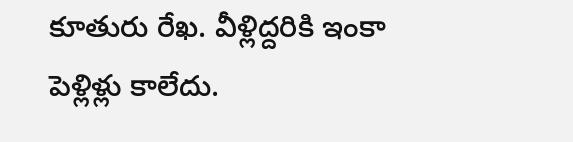కూతురు రేఖ. వీళ్లిద్దరికి ఇంకా పెళ్లిళ్లు కాలేదు.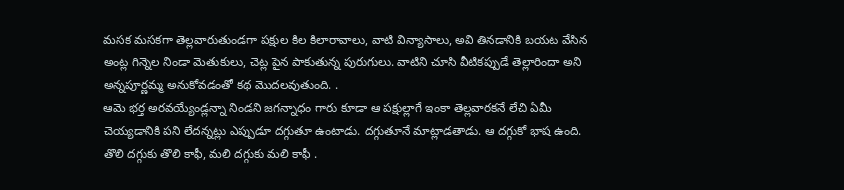మసక మసకగా తెల్లవారుతుండగా పక్షుల కిల కిలారావాలు, వాటి విన్యాసాలు, అవి తినడానికి బయట వేసిన అంట్ల గిన్నెల నిండా మెతుకులు, చెట్ల పైన పాకుతున్న పురుగులు. వాటిని చూసి వీటికప్పుడే తెల్లారిందా అని అన్నపూర్ణమ్మ అనుకోవడంతో కథ మొదలవుతుంది. .
ఆమె భర్త అరవయ్యేండ్లన్నా నిండని జగన్నాధం గారు కూడా ఆ పక్షుల్లాగే ఇంకా తెల్లవారకనే లేచి ఏమీ చెయ్యడానికి పని లేదన్నట్లు ఎప్పుడూ దగ్గుతూ ఉంటాడు. దగ్గుతూనే మాట్లాడతాడు. ఆ దగ్గుకో భాష ఉంది. తొలి దగ్గుకు తొలి కాఫీ, మలి దగ్గుకు మలి కాఫీ .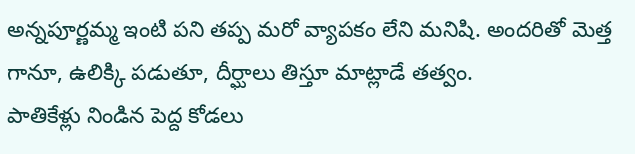అన్నపూర్ణమ్మ ఇంటి పని తప్ప మరో వ్యాపకం లేని మనిషి. అందరితో మెత్త గానూ, ఉలిక్కి పడుతూ, దీర్ఘాలు తిస్తూ మాట్లాడే తత్వం.
పాతికేళ్లు నిండిన పెద్ద కోడలు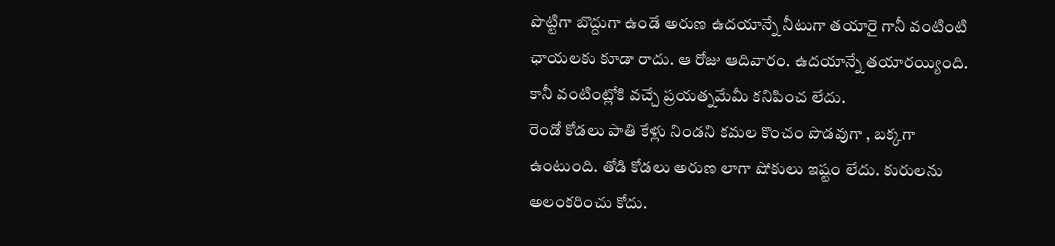పొట్టిగా బొద్దుగా ఉండే అరుణ ఉదయాన్నే నీటుగా తయారై గానీ వంటింటి ఛాయలకు కూడా రాదు. ఆ రోజు ఆదివారం. ఉదయాన్నే తయారయ్యింది. కానీ వంటింట్లోకి వచ్చే ప్రయత్నమేమీ కనిపించ లేదు.
రెండో కోడలు పాతి కేళ్లు నిండని కమల కొంచం పొడవుగా , బక్కగా ఉంటుంది. తోడి కోడలు అరుణ లాగా షోకులు ఇష్టం లేదు. కురులను అలంకరించు కోదు.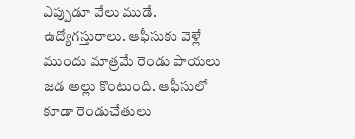ఎప్పుడూ వేలు ముడే. ఉద్యోగస్తురాలు. ఆఫీసుకు వెళ్లే ముందు మాత్రమే రెండు పాయలు జడ అల్లు కొంటుంది. ఆఫీసులో కూడా రెండుచేతులు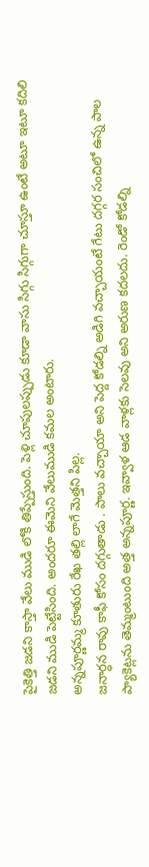పైకెత్తి జడని కాస్తా వేలు ముడి లోకి తిప్పేస్తుంది. పెళ్లి చూపులప్పుడు కూడా వాసు సిగ్గు సిగ్గుగా చూస్తూ ఉంటే అటూ ఇటూ కదిలి జడని ముడి పెట్టేసింది. అందరూ ఈమెని వేలుముడి కమల అంటారు.
అన్నపూర్ణమ్మ కూతురు రేఖ తల్లి లాగే మెత్తని పిల్ల.
జనార్ధన రావు కాఫీ కోసం దగ్గుతాడు . పాలు వచ్చాయా అని పెద్ద కోడల్ని అడిగి వచ్చాయంటే గేటు దగ్గర సంచిలో ఉన్న పాల ప్యాకెట్లను తెమ్మంటుంది అత్త అన్నపూర్ణ. ఇవ్వాళ ఆడ వాళ్లకు సెలవు అని అరుణ కదలదు. రెండో కోడల్ని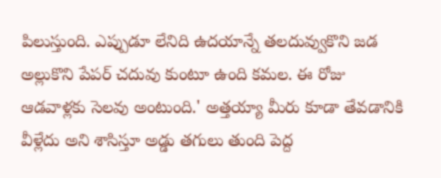పిలుస్తుంది. ఎప్పుడూ లేనిది ఉదయాన్నే తలదువ్వుకొని జడ అల్లుకొని పేపర్ చదువు కుంటూ ఉంది కమల. ఈ రోజు ఆడవాళ్లకు సెలవు అంటుంది.' అత్తయ్యా మీరు కూడా తేవడానికి వీళ్లేదు అని శాసిస్తూ అడ్డు తగులు తుంది పెద్ద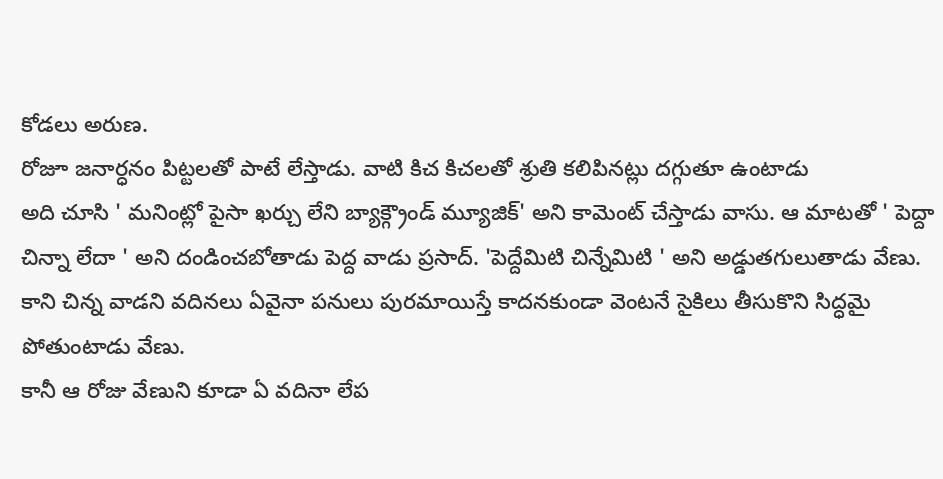కోడలు అరుణ.
రోజూ జనార్ధనం పిట్టలతో పాటే లేస్తాడు. వాటి కిచ కిచలతో శ్రుతి కలిపినట్లు దగ్గుతూ ఉంటాడు
అది చూసి ' మనింట్లో పైసా ఖర్చు లేని బ్యాక్గ్రౌండ్ మ్యూజిక్' అని కామెంట్ చేస్తాడు వాసు. ఆ మాటతో ' పెద్దా చిన్నా లేదా ' అని దండించబోతాడు పెద్ద వాడు ప్రసాద్. 'పెద్దేమిటి చిన్నేమిటి ' అని అడ్డుతగులుతాడు వేణు. కాని చిన్న వాడని వదినలు ఏవైనా పనులు పురమాయిస్తే కాదనకుండా వెంటనే సైకిలు తీసుకొని సిద్ధమై పోతుంటాడు వేణు.
కానీ ఆ రోజు వేణుని కూడా ఏ వదినా లేప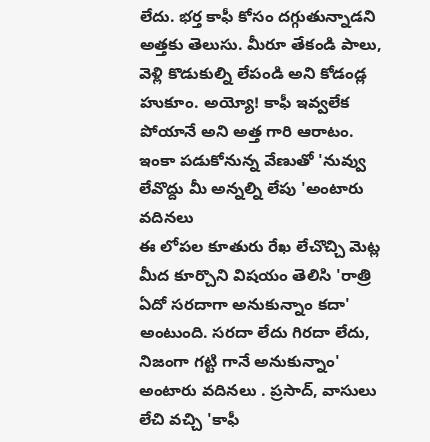లేదు. భర్త కాఫీ కోసం దగ్గుతున్నాడని అత్తకు తెలుసు. మీరూ తేకండి పాలు, వెళ్లి కొడుకుల్ని లేపండి అని కోడండ్ల హుకూం. అయ్యో! కాఫీ ఇవ్వలేక పోయానే అని అత్త గారి ఆరాటం. ఇంకా పడుకోనున్న వేణుతో 'నువ్వు లేవొద్దు మీ అన్నల్ని లేపు 'అంటారు వదినలు
ఈ లోపల కూతురు రేఖ లేచొచ్చి మెట్ల మీద కూర్చొని విషయం తెలిసి 'రాత్రి ఏదో సరదాగా అనుకున్నాం కదా' అంటుంది. సరదా లేదు గిరదా లేదు, నిజంగా గట్టి గానే అనుకున్నాం' అంటారు వదినలు . ప్రసాద్, వాసులు లేచి వచ్చి 'కాఫీ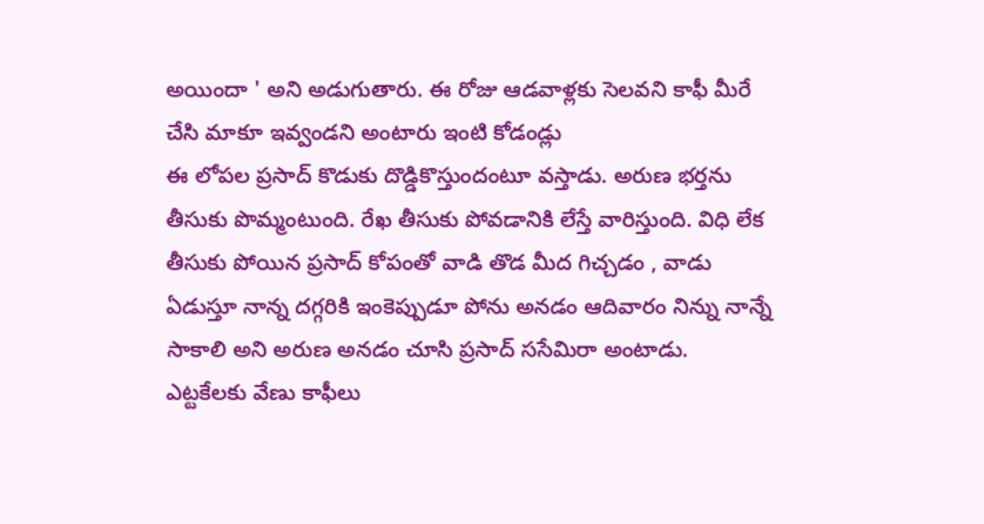అయిందా ' అని అడుగుతారు. ఈ రోజు ఆడవాళ్లకు సెలవని కాఫీ మీరే చేసి మాకూ ఇవ్వండని అంటారు ఇంటి కోడండ్లు
ఈ లోపల ప్రసాద్ కొడుకు దొడ్డికొస్తుందంటూ వస్తాడు. అరుణ భర్తను తీసుకు పొమ్మంటుంది. రేఖ తీసుకు పోవడానికి లేస్తే వారిస్తుంది. విధి లేక తీసుకు పోయిన ప్రసాద్ కోపంతో వాడి తొడ మీద గిచ్చడం , వాడు ఏడుస్తూ నాన్న దగ్గరికి ఇంకెప్పుడూ పోను అనడం ఆదివారం నిన్ను నాన్నే సాకాలి అని అరుణ అనడం చూసి ప్రసాద్ ససేమిరా అంటాడు.
ఎట్టకేలకు వేణు కాఫీలు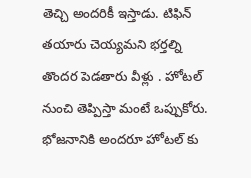తెచ్చి అందరికీ ఇస్తాడు. టిఫిన్ తయారు చెయ్యమని భర్తల్ని తొందర పెడతారు వీళ్లు . హోటల్ నుంచి తెప్పిస్తా మంటే ఒప్పుకోరు. భోజనానికి అందరూ హోటల్ కు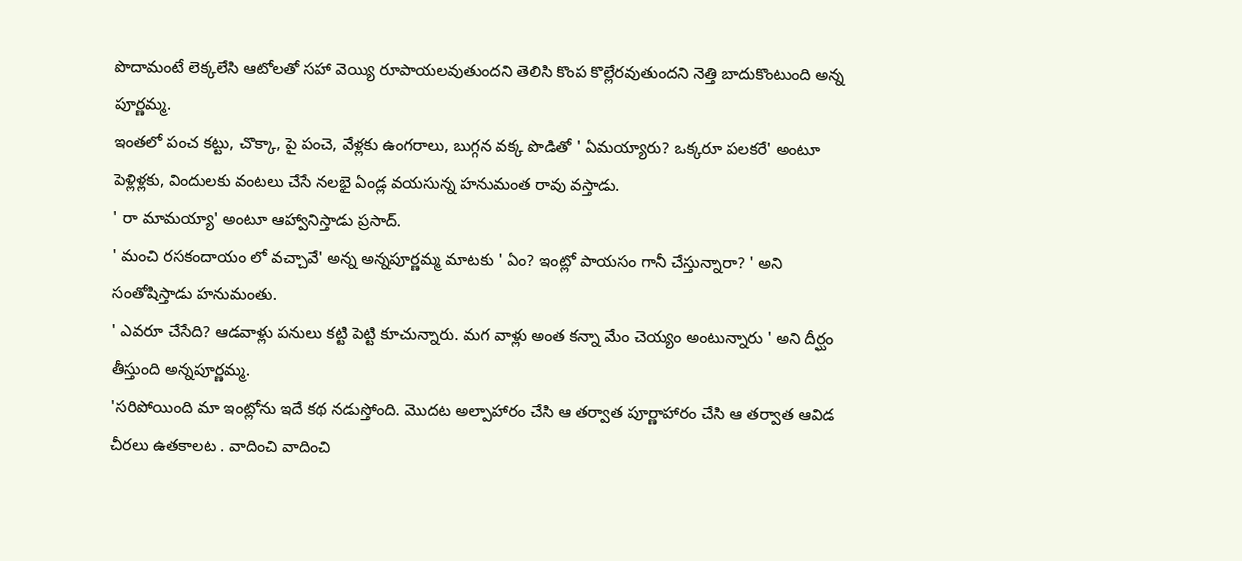పొదామంటే లెక్కలేసి ఆటోలతో సహా వెయ్యి రూపాయలవుతుందని తెలిసి కొంప కొల్లేరవుతుందని నెత్తి బాదుకొంటుంది అన్న పూర్ణమ్మ.
ఇంతలో పంచ కట్టు, చొక్కా, పై పంచె, వేళ్లకు ఉంగరాలు, బుగ్గన వక్క పొడితో ' ఏమయ్యారు? ఒక్కరూ పలకరే' అంటూ పెళ్లిళ్లకు, విందులకు వంటలు చేసే నలభై ఏండ్ల వయసున్న హనుమంత రావు వస్తాడు.
' రా మామయ్యా' అంటూ ఆహ్వానిస్తాడు ప్రసాద్.
' మంచి రసకందాయం లో వచ్చావే' అన్న అన్నపూర్ణమ్మ మాటకు ' ఏం? ఇంట్లో పాయసం గానీ చేస్తున్నారా? ' అని సంతోషిస్తాడు హనుమంతు.
' ఎవరూ చేసేది? ఆడవాళ్లు పనులు కట్టి పెట్టి కూచున్నారు. మగ వాళ్లు అంత కన్నా మేం చెయ్యం అంటున్నారు ' అని దీర్ఘం తీస్తుంది అన్నపూర్ణమ్మ.
'సరిపోయింది మా ఇంట్లోను ఇదే కథ నడుస్తోంది. మొదట అల్పాహారం చేసి ఆ తర్వాత పూర్ణాహారం చేసి ఆ తర్వాత ఆవిడ చీరలు ఉతకాలట . వాదించి వాదించి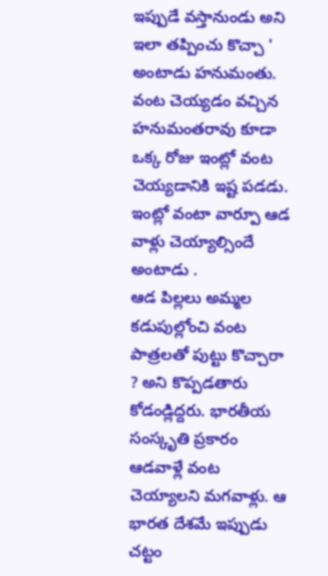ఇప్పుడే వస్తానుండు అని ఇలా తప్పించు కొచ్చా '
అంటాడు హనుమంతు.
వంట చెయ్యడం వచ్చిన హనుమంతరావు కూడా ఒక్క రోజు ఇంట్లో వంట చెయ్యడానికి ఇష్ట పడడు. ఇంట్లో వంటా వార్పూ ఆడ వాళ్లు చెయ్యాల్సిందే
అంటాడు .
ఆడ పిల్లలు అమ్మల కడుపుల్లోంచి వంట పాత్రలతో పుట్టు కొచ్చారా ? అని కొప్పడతారు కోడండ్లిద్దరు. భారతీయ సంస్కృతి ప్రకారం ఆడవాళ్లే వంట చెయ్యాలని మగవాళ్లు. ఆ భారత దేశమే ఇప్పుడు చట్టం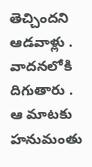తెచ్చిందని ఆడవాళ్లు . వాదనలోకి దిగుతారు . ఆ మాటకు హనుమంతు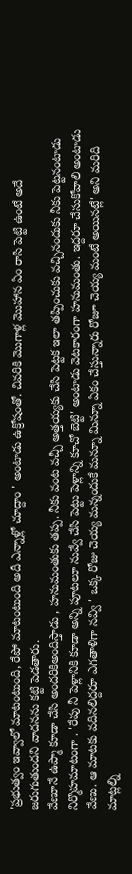'ప్రభుత్వం ఇవ్వాలో మాటంటుంది, రేపో మాటంటుంది అదీ ఎన్నాళ్లో చూద్దాం ' అంటాడు ఉక్రోషంతో. చివరికి మొగాళ్ల మొహాన ఏం రాసి పెట్టి ఉంటే అదే జరుగుతుందని వాదనను కట్టి పెడతారు.
వేణూనే ఉప్మా కూడా చేసి అందరికిఅందిస్తాడు , హనుమంతుకు తప్ప. నీకు వంట వచ్చీ అత్తయ్యకు చేసి పెట్టక ఇలా తప్పించుకు వచ్చినందుకు నీకు పెట్టనంటాడు నిర్మొహమాటంగా . 'రేపు నీ పెళ్లానికి కూడా అన్ని పూటలూ నువ్వే చేసి పెట్టు పెళ్లాన్ని కూచో బెట్టి' అంటాడు వెటకారంగా హనుమంతు. ఇద్దరూ చేసుకోవాలి అంటాడు వేణు. ఆ మాటకు వదినలిద్దరూ ఎగతాళిగా నవ్వి ' ఒక్క రోజు చెయ్య మన్నందుకే మన్నూ మిన్నూ ఏకం చేస్తున్నారు రోజూ చెయ్య మంటే అయినట్లే' అని మరిది మాట్లల్ని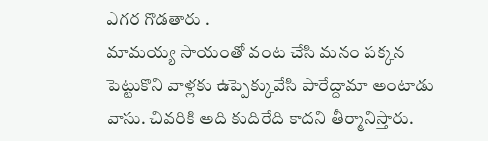ఎగర గొడతారు .
మామయ్య సాయంతో వంట చేసి మనం పక్కన పెట్టుకొని వాళ్లకు ఉప్పెక్కువేసి పారేద్దామా అంటాడు వాసు. చివరికి అది కుదిరేది కాదని తీర్మానిస్తారు.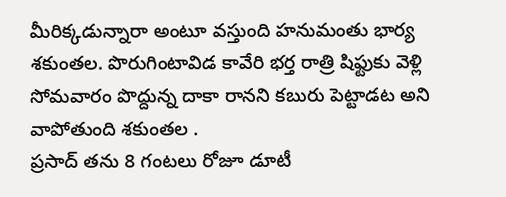మీరిక్కడున్నారా అంటూ వస్తుంది హనుమంతు భార్య శకుంతల. పొరుగింటావిడ కావేరి భర్త రాత్రి షిఫ్టుకు వెళ్లి సోమవారం పొద్దున్న దాకా రానని కబురు పెట్టాడట అని వాపోతుంది శకుంతల .
ప్రసాద్ తను 8 గంటలు రోజూ డూటీ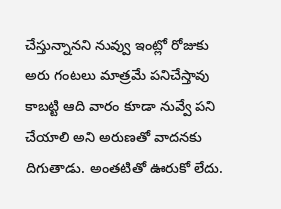చేస్తున్నానని నువ్వు ఇంట్లో రోజుకు అరు గంటలు మాత్రమే పనిచేస్తావు కాబట్టి ఆది వారం కూడా నువ్వే పని చేయాలి అని అరుణతో వాదనకు దిగుతాడు. అంతటితో ఊరుకో లేదు.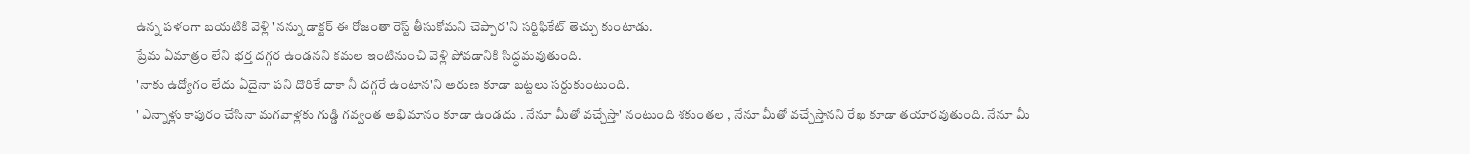ఉన్న పళంగా బయటికి వెళ్లి 'నన్ను డాక్టర్ ఈ రోజంతా రెస్ట్ తీసుకోమని చెప్పార'ని సర్టిఫికేట్ తెచ్చు కుంటాడు.
ప్రేమ ఏమాత్రం లేని భర్త దగ్గర ఉండనని కమల ఇంటినుంచి వెళ్లి పోవడానికి సిద్ధమవుతుంది.
'నాకు ఉద్యోగం లేదు ఏదైనా పని దొరికే దాకా నీ దగ్గరే ఉంటాన'ని అరుణ కూడా బట్టలు సర్దుకుంటుంది.
' ఎన్నాళ్లు కాపురం చేసినా మగవాళ్లకు గుడ్డి గవ్వంత అభిమానం కూడా ఉండదు . నేనూ మీతో వచ్చేస్తా' నంటుంది శకుంతల , నేనూ మీతో వచ్చేస్తానని రేఖ కూడా తయారవుతుంది. నేనూ మీ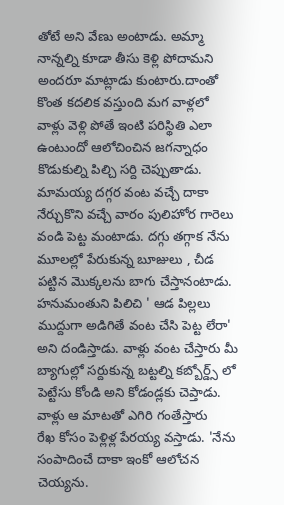తోటే అని వేణు అంటాడు. అమ్మా నాన్నల్ని కూడా తీసు కెళ్లి పోదామని అందరూ మాట్లాడు కుంటారు.దాంతో కొంత కదలిక వస్తుంది మగ వాళ్లలో
వాళ్లు వెళ్లి పోతే ఇంటి పరిస్థితి ఎలా ఉంటుందో ఆలోచించిన జగన్నాధం కొడుకుల్ని పిల్చి సర్ది చెప్పుతాడు. మామయ్య దగ్గర వంట వచ్చే దాకా నేర్చుకొని వచ్చే వారం పులిహోర గారెలు వండి పెట్ట మంటాడు. దగ్గు తగ్గాక నేను మూలల్లో పేరుకున్న బూజులు , చీడ పట్టిన మొక్కలను బాగు చేస్తానంటాడు. హనుమంతుని పిలిచి ' ఆడ పిల్లలు ముద్దుగా అడిగితే వంట చేసి పెట్ట లేరా' అని దండిస్తాడు. వాళ్లు వంట చేస్తారు మీ బ్యాగుల్లో సర్దుకున్న బట్టల్ని కబ్బోర్డ్స్ లో పెట్టేసు కోండి అని కోడండ్లకు చెప్తాడు. వాళ్లు ఆ మాటతో ఎగిరి గంతేస్తారు
రేఖ కోసం పెళ్లిళ్ల పేరయ్య వస్తాడు. 'నేను సంపాదించే దాకా ఇంకో ఆలోచన చెయ్యను.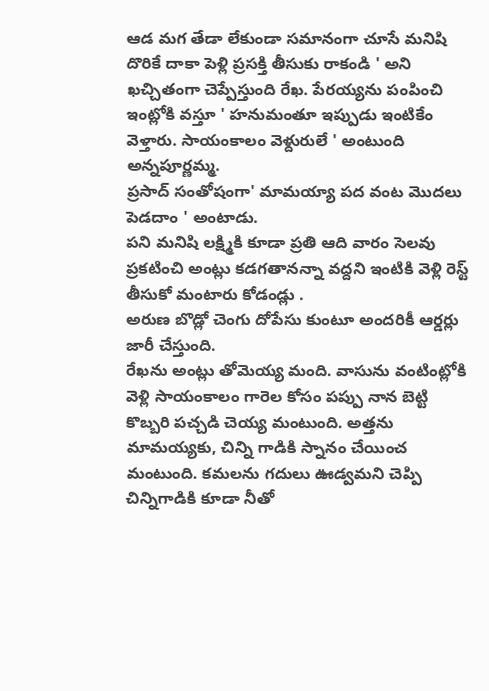ఆడ మగ తేడా లేకుండా సమానంగా చూసే మనిషి దొరికే దాకా పెళ్లి ప్రసక్తి తీసుకు రాకండి ' అని ఖచ్చితంగా చెప్పేస్తుంది రేఖ. పేరయ్యను పంపించి ఇంట్లోకి వస్తూ ' హనుమంతూ ఇప్పుడు ఇంటికేం వెళ్తారు. సాయంకాలం వెళ్దురులే ' అంటుంది అన్నపూర్ణమ్మ.
ప్రసాద్ సంతోషంగా' మామయ్యా పద వంట మొదలు పెడదాం ' అంటాడు.
పని మనిషి లక్ష్మికి కూడా ప్రతి ఆది వారం సెలవు ప్రకటించి అంట్లు కడగతానన్నా వద్దని ఇంటికి వెళ్లి రెస్ట్ తీసుకో మంటారు కోడండ్లు .
అరుణ బొడ్లో చెంగు దోపేసు కుంటూ అందరికీ ఆర్డర్లు జారీ చేస్తుంది.
రేఖను అంట్లు తోమెయ్య మంది. వాసును వంటింట్లోకి వెళ్లి సాయంకాలం గారెల కోసం పప్పు నాన బెట్టి కొబ్బరి పచ్చడి చెయ్య మంటుంది. అత్తను మామయ్యకు, చిన్ని గాడికి స్నానం చేయించ మంటుంది. కమలను గదులు ఊడ్వమని చెప్పి చిన్నిగాడికి కూడా నీతో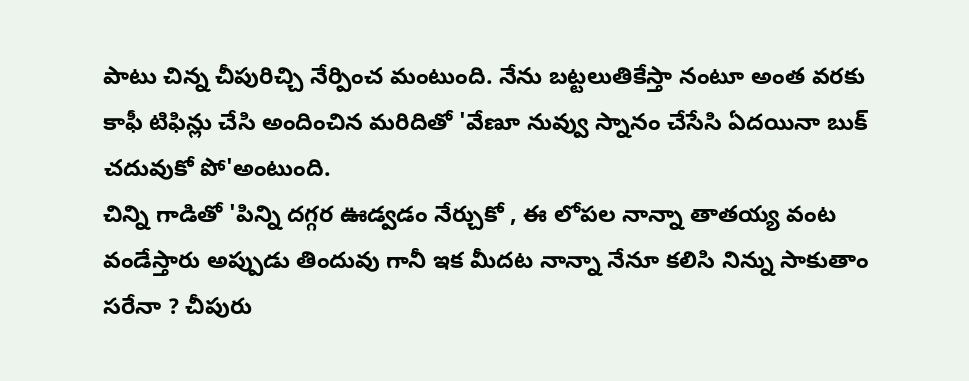పాటు చిన్న చీపురిచ్చి నేర్పించ మంటుంది. నేను బట్టలుతికేస్తా నంటూ అంత వరకు కాఫీ టిఫిన్లు చేసి అందించిన మరిదితో 'వేణూ నువ్వు స్నానం చేసేసి ఏదయినా బుక్ చదువుకో పో'అంటుంది.
చిన్ని గాడితో 'పిన్ని దగ్గర ఊడ్వడం నేర్చుకో , ఈ లోపల నాన్నా తాతయ్య వంట వండేస్తారు అప్పుడు తిందువు గానీ ఇక మీదట నాన్నా నేనూ కలిసి నిన్ను సాకుతాం సరేనా ? చీపురు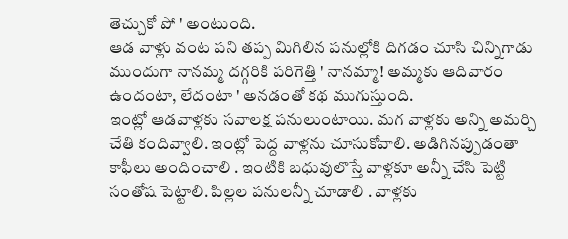తెచ్చుకో పో ' అంటుంది.
ఆడ వాళ్లు వంట పని తప్ప మిగిలిన పనుల్లోకి దిగడం చూసి చిన్నిగాడు ముందుగా నానమ్మ దగ్గరికి పరిగెత్తి ' నానమ్మా! అమ్మకు ఆదివారం ఉందంటా, లేదంటా ' అనడంతో కథ ముగుస్తుంది.
ఇంట్లో ఆడవాళ్లకు సవాలక్ష పనులుంటాయి. మగ వాళ్లకు అన్ని అమర్చి చేతి కందివ్వాలి. ఇంట్లో పెద్ద వాళ్లను చూసుకోవాలి. అడిగినప్పుడంతా కాఫీలు అందించాలి . ఇంటికి బధువులొస్తే వాళ్లకూ అన్నీ చేసి పెట్టి సంతోష పెట్టాలి. పిల్లల పనులన్నీ చూడాలి . వాళ్లకు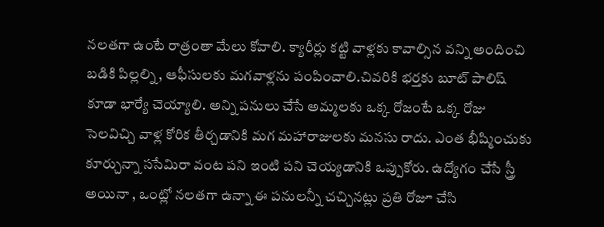నలతగా ఉంటే రాత్రంతా మేలు కోవాలి. క్యారీర్లు కట్టి వాళ్లకు కావాల్సిన వన్ని అందించి బడికి పిల్లల్ని, ఆఫీసులకు మగవాళ్లను పంపించాలి.చివరికి భర్తకు బూట్ పాలిష్ కూడా భార్యే చెయ్యాలి. అన్ని పనులు చేసే అమ్మలకు ఒక్క రోజంటే ఒక్క రోజు సెలవిచ్చి వాళ్ల కోరిక తీర్చడానికి మగ మహారాజులకు మనసు రాదు. ఎంత భీష్మించుకు కూర్చున్నా ససేమిరా వంట పని ఇంటి పని చెయ్యడానికి ఒప్పుకోరు. ఉద్యోగం చేసే స్త్రీ అయినా , ఒంట్లో నలతగా ఉన్నా ఈ పనులన్నీ చచ్చినట్లు ప్రతి రోజూ చేసి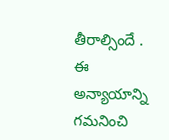తీరాల్సిందే . ఈ అన్యాయాన్ని గమనించి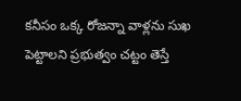కనీసం ఒక్క రోజన్నా వాళ్లను సుఖ పెట్టాలని ప్రభుత్వం చట్టం తెస్తే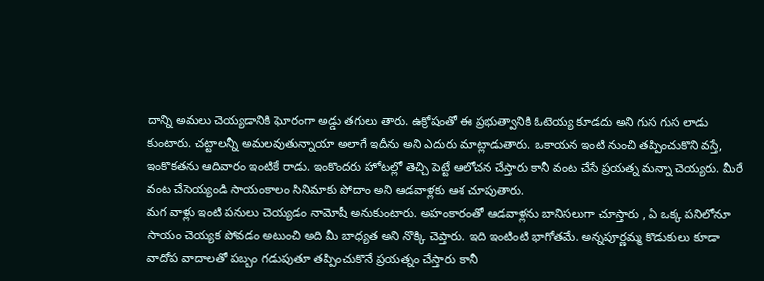దాన్ని అమలు చెయ్యడానికి ఘోరంగా అడ్డు తగులు తారు. ఉక్రోషంతో ఈ ప్రభుత్వానికి ఓటెయ్య కూడదు అని గుస గుస లాడు కుంటారు. చట్టాలన్నీ అమలవుతున్నాయా అలాగే ఇదీను అని ఎదురు మాట్లాడుతారు. ఒకాయన ఇంటి నుంచి తప్పించుకొని వస్తే, ఇంకొకతను ఆదివారం ఇంటికే రాడు. ఇంకొందరు హోటల్లో తెచ్చి పెట్టే ఆలోచన చేస్తారు కానీ వంట చేసే ప్రయత్న మన్నా చెయ్యరు. మీరే వంట చేసెయ్యండి సాయంకాలం సినిమాకు పోదాం అని ఆడవాళ్లకు ఆశ చూపుతారు.
మగ వాళ్లు ఇంటి పనులు చెయ్యడం నామోషీ అనుకుంటారు. అహంకారంతో ఆడవాళ్లను బానిసలుగా చూస్తారు , ఏ ఒక్క పనిలోనూ సాయం చెయ్యక పోవడం అటుంచి అది మీ బాధ్యత అని నొక్కి చెప్తారు. ఇది ఇంటింటి భాగోతమే. అన్నపూర్ణమ్మ కొడుకులు కూడా వాదోప వాదాలతో పబ్బం గడుపుతూ తప్పించుకొనే ప్రయత్నం చేస్తారు కానీ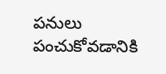పనులు పంచుకోవడానికి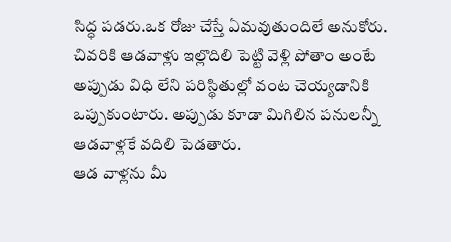సిద్ధ పడరు.ఒక రోజు చేస్తే ఏమవుతుందిలే అనుకోరు. చివరికి ఆడవాళ్లు ఇల్లొదిలి పెట్టి వెళ్లి పోతాం అంటే అప్పుడు విధి లేని పరిస్థితుల్లో వంట చెయ్యడానికి ఒప్పుకుంటారు. అప్పుడు కూడా మిగిలిన పనులన్నీ ఆడవాళ్లకే వదిలి పెడతారు.
ఆడ వాళ్లను మీ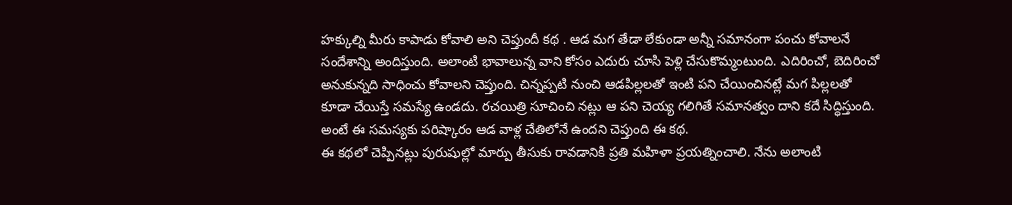హక్కుల్ని మీరు కాపాడు కోవాలి అని చెప్తుందీ కథ . ఆడ మగ తేడా లేకుండా అన్నీ సమానంగా పంచు కోవాలనే సందేశాన్ని అందిస్తుంది. అలాంటి భావాలున్న వాని కోసం ఎదురు చూసి పెళ్లి చేసుకొమ్మంటుంది. ఎదిరించో, బెదిరించో అనుకున్నది సాధించు కోవాలని చెప్తుంది. చిన్నప్పటి నుంచి ఆడపిల్లలతో ఇంటి పని చేయించినట్లే మగ పిల్లలతో కూడా చేయిస్తే సమస్యే ఉండదు. రచయిత్రి సూచించి నట్లు ఆ పని చెయ్య గలిగితే సమానత్వం దాని కదే సిద్ధిస్తుంది. అంటే ఈ సమస్యకు పరిష్కారం ఆడ వాళ్ల చేతిలోనే ఉందని చెప్తుంది ఈ కథ.
ఈ కథలో చెప్పినట్లు పురుషుల్లో మార్పు తీసుకు రావడానికి ప్రతి మహిళా ప్రయత్నించాలి. నేను అలాంటి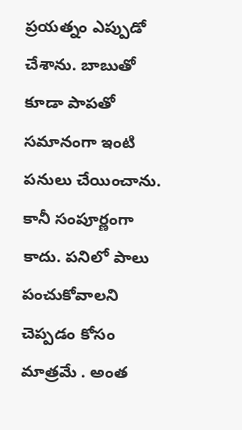ప్రయత్నం ఎప్పుడో చేశాను. బాబుతో కూడా పాపతో సమానంగా ఇంటి పనులు చేయించాను. కానీ సంపూర్ణంగా కాదు. పనిలో పాలు పంచుకోవాలని చెప్పడం కోసం మాత్రమే . అంత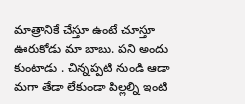మాత్రానికే చేస్తూ ఉంటే చూస్తూ ఊరుకోడు మా బాబు. పని అందు కుంటాడు . చిన్నప్పటి నుండి ఆడా మగా తేడా లేకుండా పిల్లల్ని ఇంటి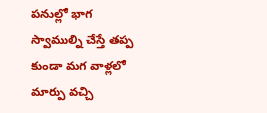పనుల్లో భాగ స్వాముల్ని చేస్తే తప్ప కుండా మగ వాళ్లలో మార్పు వచ్చి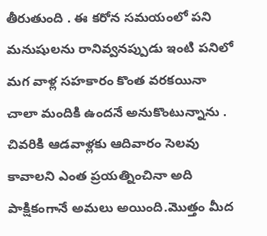తీరుతుంది . ఈ కరోన సమయంలో పని మనుషులను రానివ్వనప్పుడు ఇంటి పనిలో మగ వాళ్ల సహకారం కొంత వరకయినా చాలా మందికి ఉందనే అనుకొంటున్నాను .
చివరికి ఆడవాళ్లకు ఆదివారం సెలవు కావాలని ఎంత ప్రయత్నించినా అది పాక్షికంగానే అమలు అయింది.మొత్తం మీద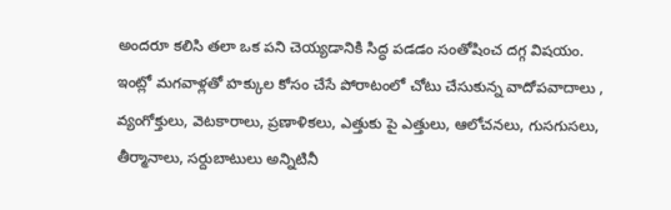అందరూ కలిసి తలా ఒక పని చెయ్యడానికి సిద్ధ పడడం సంతోషించ దగ్గ విషయం.
ఇంట్లో మగవాళ్లతో హక్కుల కోసం చేసే పోరాటంలో చోటు చేసుకున్న వాదోపవాదాలు , వ్యంగోక్తులు, వెటకారాలు, ప్రణాళికలు, ఎత్తుకు పై ఎత్తులు, ఆలోచనలు, గుసగుసలు, తీర్మానాలు, సర్దుబాటులు అన్నిటినీ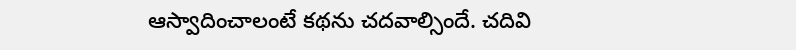ఆస్వాదించాలంటే కథను చదవాల్సిందే. చదివి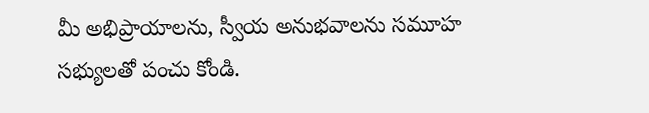మీ అభిప్రాయాలను, స్వీయ అనుభవాలను సమూహ సభ్యులతో పంచు కోండి.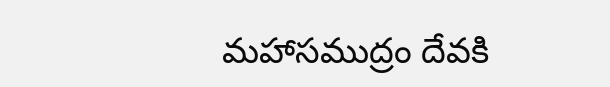మహాసముద్రం దేవకి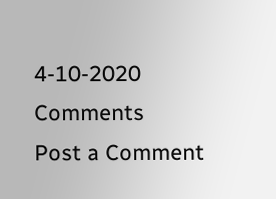4-10-2020
Comments
Post a Comment